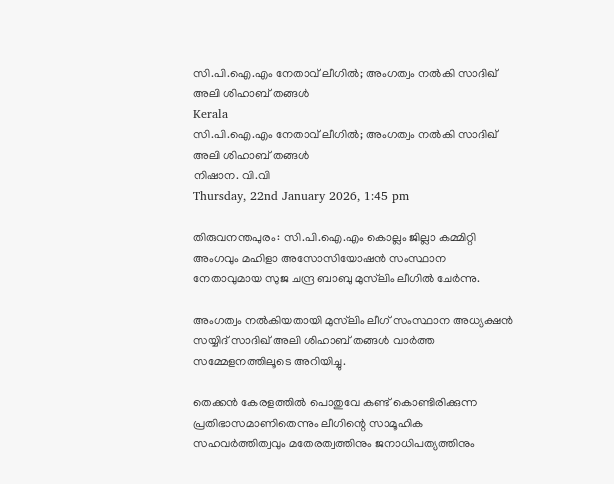സി.പി.ഐ.എം നേതാവ് ലീഗില്‍; അംഗത്വം നല്‍കി സാദിഖ് അലി ശിഹാബ് തങ്ങള്‍
Kerala
സി.പി.ഐ.എം നേതാവ് ലീഗില്‍; അംഗത്വം നല്‍കി സാദിഖ് അലി ശിഹാബ് തങ്ങള്‍
നിഷാന. വി.വി
Thursday, 22nd January 2026, 1:45 pm

തിരുവനന്തപുരം: സി.പി.ഐ.എം കൊല്ലം ജില്ലാ കമ്മിറ്റി അംഗവും മഹിളാ അസോസിയോഷന്‍ സംസ്ഥാന നേതാവുമായ സുജ ചന്ദ്ര ബാബു മുസ്‌ലിം ലീഗില്‍ ചേര്‍ന്നു.

അംഗത്വം നല്‍കിയതായി മുസ്‌ലിം ലീഗ് സംസ്ഥാന അധ്യക്ഷന്‍ സയ്യിദ് സാദിഖ് അലി ശിഹാബ് തങ്ങള്‍ വാര്‍ത്ത സമ്മേളനത്തിലൂടെ അറിയിച്ചു.

തെക്കന്‍ കേരളത്തില്‍ പൊതുവേ കണ്ട് കൊണ്ടിരിക്കുന്ന പ്രതിഭാസമാണിതെന്നും ലീഗിന്റെ സാമൂഹിക സഹവര്‍ത്തിത്വവും മതേരത്വത്തിനും ജനാധിപത്യത്തിനും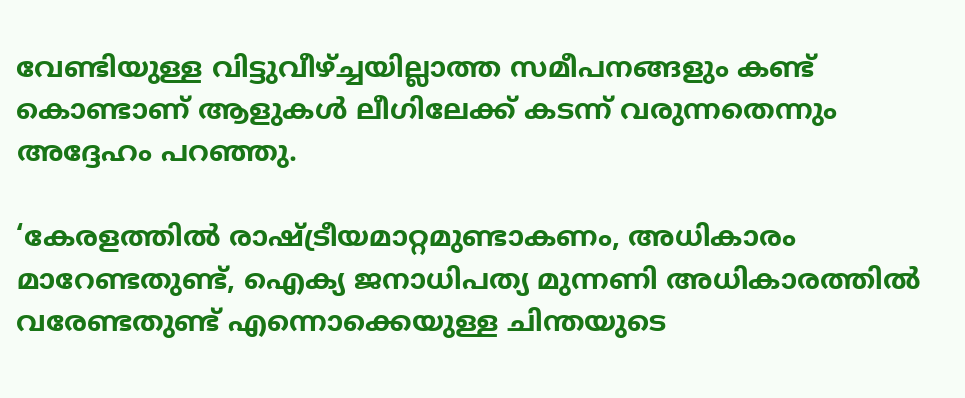വേണ്ടിയുള്ള വിട്ടുവീഴ്ച്ചയില്ലാത്ത സമീപനങ്ങളും കണ്ട് കൊണ്ടാണ് ആളുകള്‍ ലീഗിലേക്ക് കടന്ന് വരുന്നതെന്നും അദ്ദേഹം പറഞ്ഞു.

‘കേരളത്തില്‍ രാഷ്ട്രീയമാറ്റമുണ്ടാകണം, അധികാരം മാറേണ്ടതുണ്ട്, ഐക്യ ജനാധിപത്യ മുന്നണി അധികാരത്തില്‍ വരേണ്ടതുണ്ട് എന്നൊക്കെയുള്ള ചിന്തയുടെ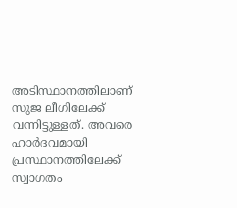അടിസ്ഥാനത്തിലാണ് സുജ ലീഗിലേക്ക് വന്നിട്ടുള്ളത്. അവരെ ഹാര്‍ദവമായി പ്രസ്ഥാനത്തിലേക്ക് സ്വാഗതം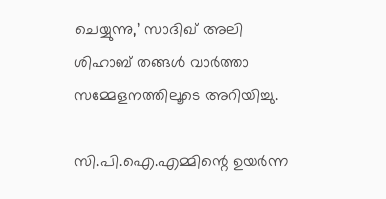ചെയ്യുന്നു,’ സാദിഖ് അലി ശിഹാബ് തങ്ങള്‍ വാര്‍ത്താ സമ്മേളനത്തിലൂടെ അറിയിച്ചു.

സി.പി.ഐ.എമ്മിന്റെ ഉയര്‍ന്ന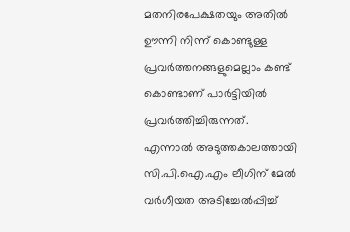മതനിരപേക്ഷതയും അതില്‍ ഊന്നി നിന്ന് കൊണ്ടുള്ള പ്രവര്‍ത്തനങ്ങളുമെല്ലാം കണ്ട് കൊണ്ടാണ് പാര്‍ട്ടിയില്‍ പ്രവര്‍ത്തിച്ചിരുന്നത്. എന്നാല്‍ അടുത്തകാലത്തായി സി.പി.ഐ.എം ലീഗിന് മേല്‍ വര്‍ഗീയത അടിച്ചേല്‍പ്പിച്ച്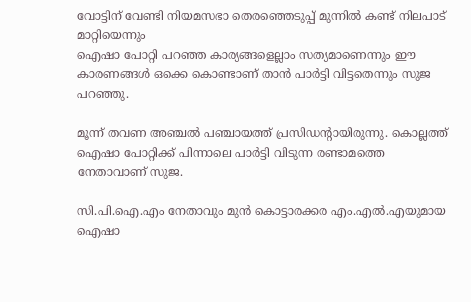വോട്ടിന് വേണ്ടി നിയമസഭാ തെരഞ്ഞെടുപ്പ് മുന്നില്‍ കണ്ട് നിലപാട് മാറ്റിയെന്നും
ഐഷാ പോറ്റി പറഞ്ഞ കാര്യങ്ങളെല്ലാം സത്യമാണെന്നും ഈ കാരണങ്ങള്‍ ഒക്കെ കൊണ്ടാണ് താന്‍ പാര്‍ട്ടി വിട്ടതെന്നും സുജ പറഞ്ഞു.

മൂന്ന് തവണ അഞ്ചല്‍ പഞ്ചായത്ത് പ്രസിഡന്റായിരുന്നു. കൊല്ലത്ത് ഐഷാ പോറ്റിക്ക് പിന്നാലെ പാര്‍ട്ടി വിടുന്ന രണ്ടാമത്തെ നേതാവാണ് സുജ.

സി.പി.ഐ.എം നേതാവും മുന്‍ കൊട്ടാരക്കര എം.എല്‍.എയുമായ ഐഷാ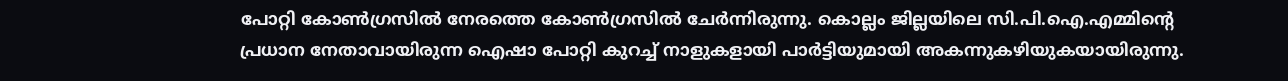പോറ്റി കോണ്‍ഗ്രസില്‍ നേരത്തെ കോണ്‍ഗ്രസില്‍ ചേര്‍ന്നിരുന്നു. കൊല്ലം ജില്ലയിലെ സി.പി.ഐ.എമ്മിന്റെ പ്രധാന നേതാവായിരുന്ന ഐഷാ പോറ്റി കുറച്ച് നാളുകളായി പാര്‍ട്ടിയുമായി അകന്നുകഴിയുകയായിരുന്നു.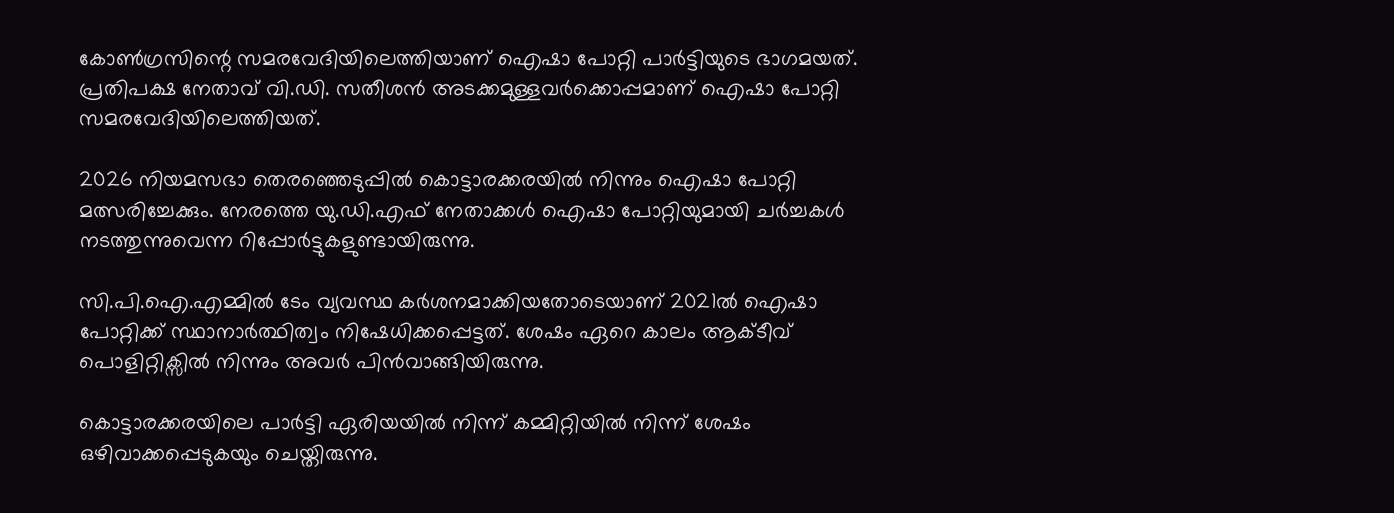കോണ്‍ഗ്രസിന്റെ സമരവേദിയിലെത്തിയാണ് ഐഷാ പോറ്റി പാര്‍ട്ടിയുടെ ഭാഗമയത്. പ്രതിപക്ഷ നേതാവ് വി.ഡി. സതീശന്‍ അടക്കമുള്ളവര്‍ക്കൊപ്പമാണ് ഐഷാ പോറ്റി സമരവേദിയിലെത്തിയത്.

2026 നിയമസഭാ തെരഞ്ഞെടുപ്പില്‍ കൊട്ടാരക്കരയില്‍ നിന്നും ഐഷാ പോറ്റി മത്സരിച്ചേക്കും. നേരത്തെ യു.ഡി.എഫ് നേതാക്കള്‍ ഐഷാ പോറ്റിയുമായി ചര്‍ച്ചകള്‍ നടത്തുന്നുവെന്ന റിപ്പോര്‍ട്ടുകളുണ്ടായിരുന്നു.

സി.പി.ഐ.എമ്മില്‍ ടേം വ്യവസ്ഥ കര്‍ശനമാക്കിയതോടെയാണ് 2021ല്‍ ഐഷാ പോറ്റിക്ക് സ്ഥാനാര്‍ത്ഥിത്വം നിഷേധിക്കപ്പെട്ടത്. ശേഷം ഏറെ കാലം ആക്ടീവ് പൊളിറ്റിക്സില്‍ നിന്നും അവര്‍ പിന്‍വാങ്ങിയിരുന്നു.

കൊട്ടാരക്കരയിലെ പാര്‍ട്ടി ഏരിയയില്‍ നിന്ന് കമ്മിറ്റിയില്‍ നിന്ന് ശേഷം ഒഴിവാക്കപ്പെടുകയും ചെയ്തിരുന്നു.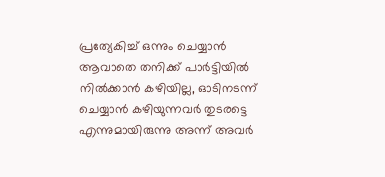പ്രത്യേകിച്ച് ഒന്നും ചെയ്യാന്‍ ആവാതെ തനിക്ക് പാര്‍ട്ടിയില്‍ നില്‍ക്കാന്‍ കഴിയില്ല, ഓടിനടന്ന് ചെയ്യാന്‍ കഴിയുന്നവര്‍ തുടരട്ടെ എന്നുമായിരുന്നു അന്ന് അവര്‍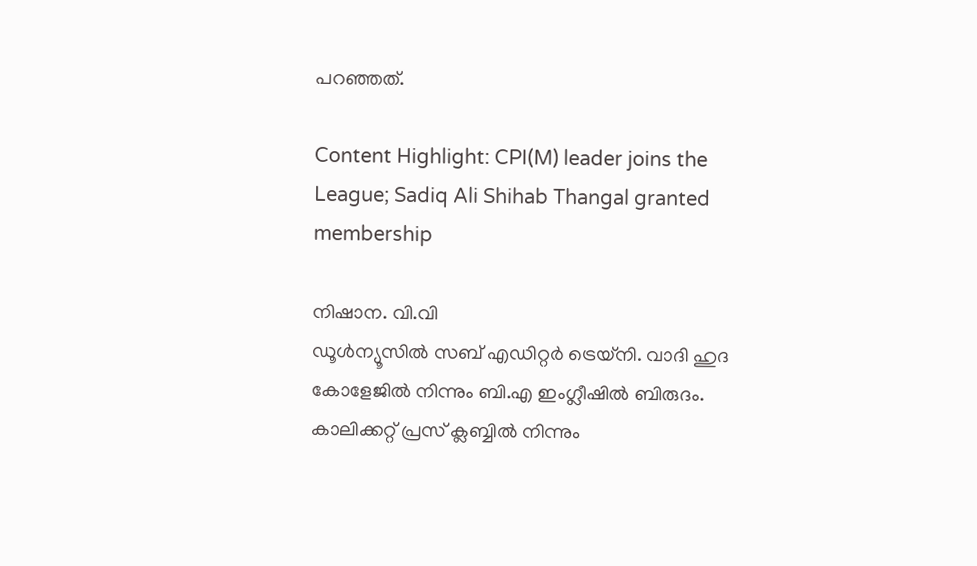പറഞ്ഞത്.

Content Highlight: CPI(M) leader joins the League; Sadiq Ali Shihab Thangal granted membership

നിഷാന. വി.വി
ഡൂള്‍ന്യൂസില്‍ സബ് എഡിറ്റര്‍ ട്രെയ്‌നി. വാദി ഹുദ കോളേജില്‍ നിന്നും ബി.എ ഇംഗ്ലീഷില്‍ ബിരുദം. കാലിക്കറ്റ് പ്രസ് ക്ലബ്ബില്‍ നിന്നും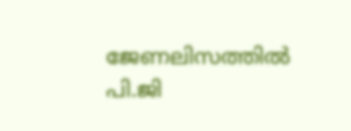ജേണലിസത്തില്‍ പി.ജി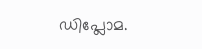ഡിപ്ലോമ.